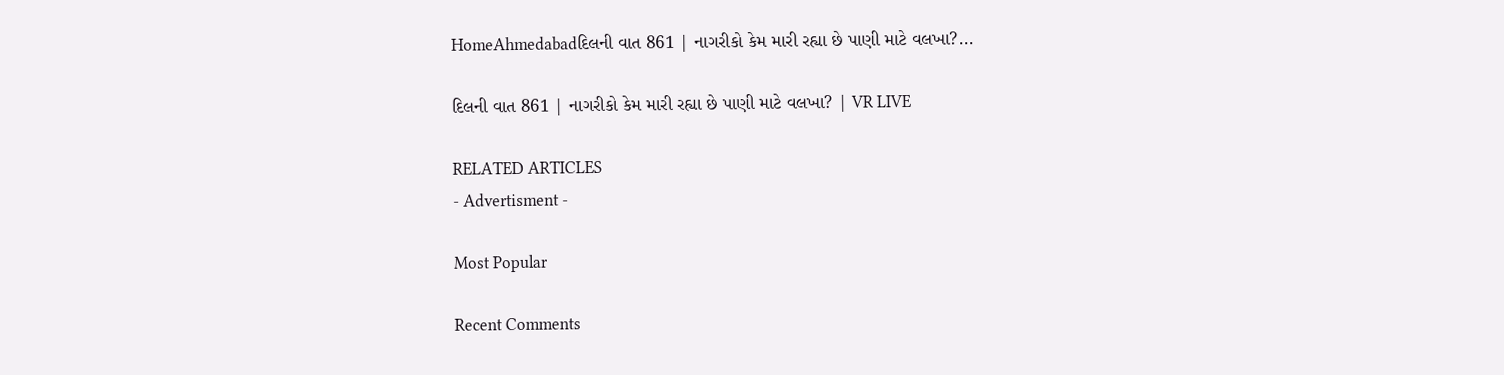HomeAhmedabadદિલની વાત 861 | નાગરીકો કેમ મારી રહ્યા છે પાણી માટે વલખા?...

દિલની વાત 861 | નાગરીકો કેમ મારી રહ્યા છે પાણી માટે વલખા? | VR LIVE

RELATED ARTICLES
- Advertisment -

Most Popular

Recent Comments